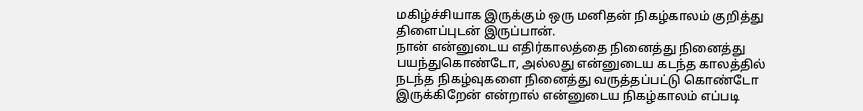மகிழ்ச்சியாக இருக்கும் ஒரு மனிதன் நிகழ்காலம் குறித்து திளைப்புடன் இருப்பான்.
நான் என்னுடைய எதிர்காலத்தை நினைத்து நினைத்து பயந்துகொண்டோ, அல்லது என்னுடைய கடந்த காலத்தில் நடந்த நிகழ்வுகளை நினைத்து வருத்தப்பட்டு கொண்டோ இருக்கிறேன் என்றால் என்னுடைய நிகழ்காலம் எப்படி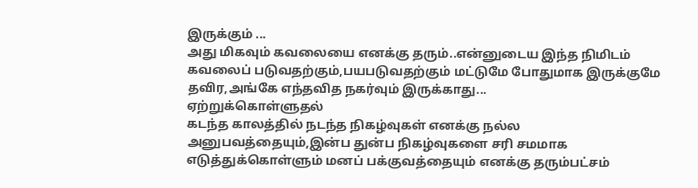இருக்கும் ...
அது மிகவும் கவலையை எனக்கு தரும்..என்னுடைய இந்த நிமிடம் கவலைப் படுவதற்கும்,பயபடுவதற்கும் மட்டுமே போதுமாக இருக்குமே தவிர,அங்கே எந்தவித நகர்வும் இருக்காது...
ஏற்றுக்கொள்ளுதல்
கடந்த காலத்தில் நடந்த நிகழ்வுகள் எனக்கு நல்ல அனுபவத்தையும்,இன்ப துன்ப நிகழ்வுகளை சரி சமமாக எடுத்துக்கொள்ளும் மனப் பக்குவத்தையும் எனக்கு தரும்பட்சம்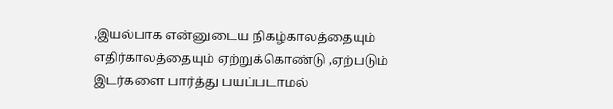,இயல்பாக என்னுடைய நிகழ்காலத்தையும் எதிர்காலத்தையும் ஏற்றுக்கொண்டு ,ஏற்படும் இடர்களை பார்த்து பயப்படாமல்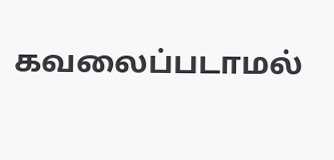கவலைப்படாமல்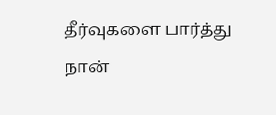தீர்வுகளை பார்த்து நான்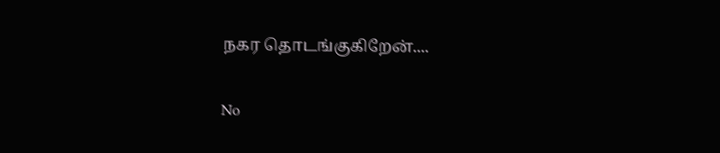நகர தொடங்குகிறேன்....

No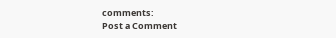comments:
Post a Comment